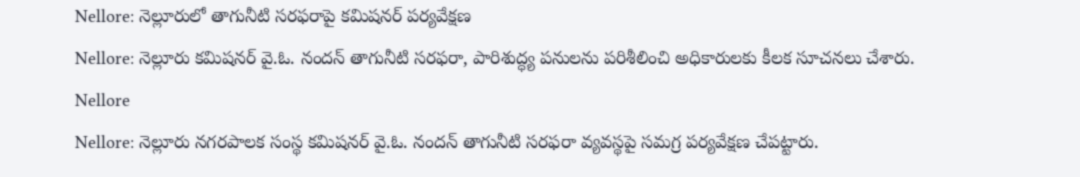Nellore: నెల్లూరులో తాగునీటి సరఫరాపై కమిషనర్ పర్యవేక్షణ
Nellore: నెల్లూరు కమిషనర్ వై.ఓ. నందన్ తాగునీటి సరఫరా, పారిశుద్ధ్య పనులను పరిశీలించి అధికారులకు కీలక సూచనలు చేశారు.
Nellore
Nellore: నెల్లూరు నగరపాలక సంస్థ కమిషనర్ వై.ఓ. నందన్ తాగునీటి సరఫరా వ్యవస్థపై సమగ్ర పర్యవేక్షణ చేపట్టారు.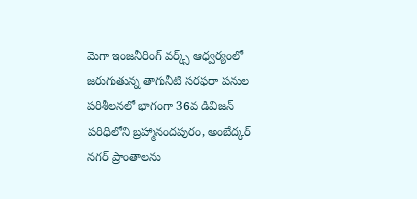మెగా ఇంజనీరింగ్ వర్క్స్ ఆధ్వర్యంలో జరుగుతున్న తాగునీటి సరఫరా పనుల పరిశీలనలో భాగంగా 36వ డివిజన్ పరిధిలోని బ్రహ్మానందపురం, అంబేద్కర్ నగర్ ప్రాంతాలను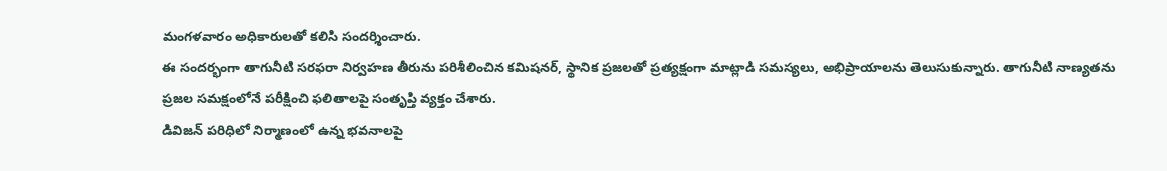మంగళవారం అధికారులతో కలిసి సందర్శించారు.
ఈ సందర్భంగా తాగునీటి సరఫరా నిర్వహణ తీరును పరిశీలించిన కమిషనర్, స్థానిక ప్రజలతో ప్రత్యక్షంగా మాట్లాడి సమస్యలు, అభిప్రాయాలను తెలుసుకున్నారు. తాగునీటి నాణ్యతను ప్రజల సమక్షంలోనే పరీక్షించి ఫలితాలపై సంతృప్తి వ్యక్తం చేశారు.
డివిజన్ పరిధిలో నిర్మాణంలో ఉన్న భవనాలపై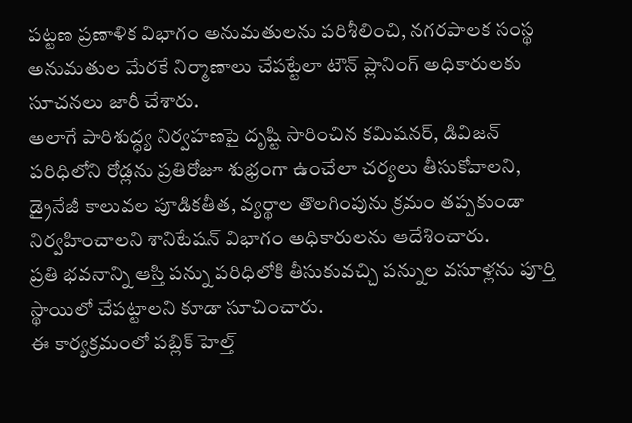పట్టణ ప్రణాళిక విభాగం అనుమతులను పరిశీలించి, నగరపాలక సంస్థ అనుమతుల మేరకే నిర్మాణాలు చేపట్టేలా టౌన్ ప్లానింగ్ అధికారులకు సూచనలు జారీ చేశారు.
అలాగే పారిశుద్ధ్య నిర్వహణపై దృష్టి సారించిన కమిషనర్, డివిజన్ పరిధిలోని రోడ్లను ప్రతిరోజూ శుభ్రంగా ఉంచేలా చర్యలు తీసుకోవాలని, డ్రైనేజీ కాలువల పూడికతీత, వ్యర్థాల తొలగింపును క్రమం తప్పకుండా నిర్వహించాలని శానిటేషన్ విభాగం అధికారులను ఆదేశించారు.
ప్రతి భవనాన్ని ఆస్తి పన్ను పరిధిలోకి తీసుకువచ్చి పన్నుల వసూళ్లను పూర్తి స్థాయిలో చేపట్టాలని కూడా సూచించారు.
ఈ కార్యక్రమంలో పబ్లిక్ హెల్త్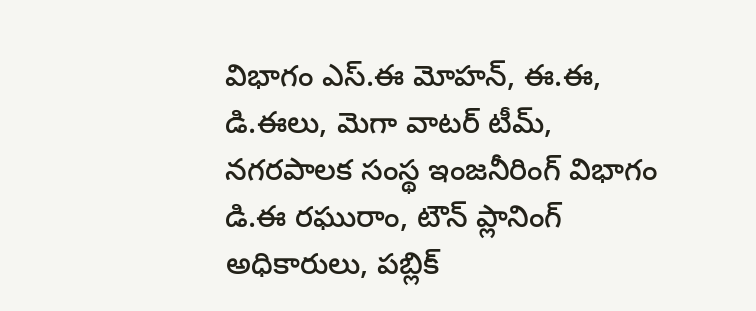విభాగం ఎస్.ఈ మోహన్, ఈ.ఈ, డి.ఈలు, మెగా వాటర్ టీమ్, నగరపాలక సంస్థ ఇంజనీరింగ్ విభాగం డి.ఈ రఘురాం, టౌన్ ప్లానింగ్ అధికారులు, పబ్లిక్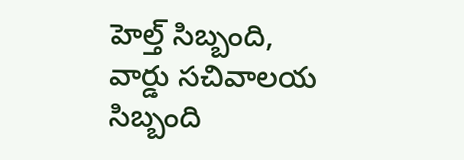హెల్త్ సిబ్బంది, వార్డు సచివాలయ సిబ్బంది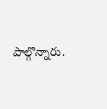పాల్గొన్నారు.